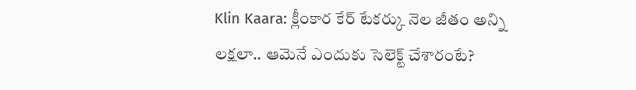Klin Kaara: క్లీంకార కేర్ టేకర్కు నెల జీతం అన్ని లక్షలా.. ఆమెనే ఎందుకు సెలెక్ట్ చేశారంటే?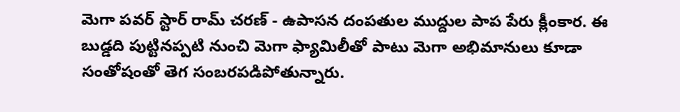మెగా పవర్ స్టార్ రామ్ చరణ్ - ఉపాసన దంపతుల ముద్దుల పాప పేరు క్లీంకార. ఈ బుడ్డది పుట్టినప్పటి నుంచి మెగా ఫ్యామిలీతో పాటు మెగా అభిమానులు కూడా సంతోషంతో తెగ సంబరపడిపోతున్నారు.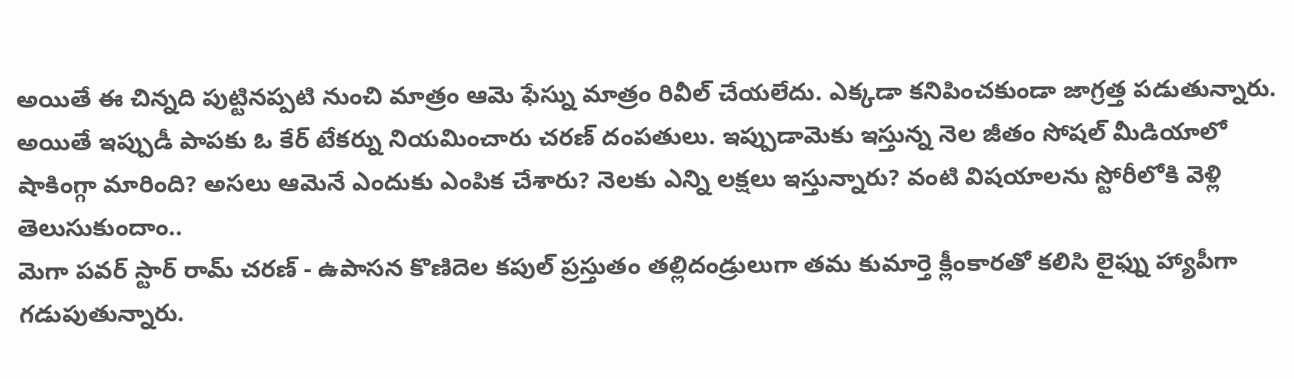అయితే ఈ చిన్నది పుట్టినప్పటి నుంచి మాత్రం ఆమె ఫేస్ను మాత్రం రివీల్ చేయలేదు. ఎక్కడా కనిపించకుండా జాగ్రత్త పడుతున్నారు. అయితే ఇప్పుడీ పాపకు ఓ కేర్ టేకర్ను నియమించారు చరణ్ దంపతులు. ఇప్పుడామెకు ఇస్తున్న నెల జీతం సోషల్ మీడియాలో షాకింగ్గా మారింది? అసలు ఆమెనే ఎందుకు ఎంపిక చేశారు? నెలకు ఎన్ని లక్షలు ఇస్తున్నారు? వంటి విషయాలను స్టోరీలోకి వెళ్లి తెలుసుకుందాం..
మెగా పవర్ స్టార్ రామ్ చరణ్ - ఉపాసన కొణిదెల కపుల్ ప్రస్తుతం తల్లిదండ్రులుగా తమ కుమార్తె క్లీంకారతో కలిసి లైఫ్ను హ్యాపీగా గడుపుతున్నారు.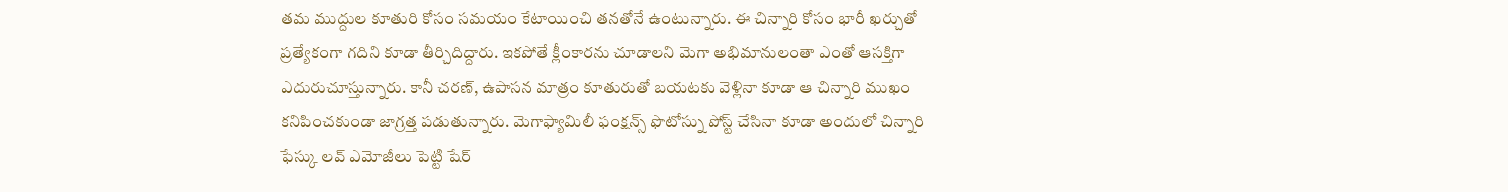తమ ముద్దుల కూతురి కోసం సమయం కేటాయించి తనతోనే ఉంటున్నారు. ఈ చిన్నారి కోసం భారీ ఖర్చుతో ప్రత్యేకంగా గదిని కూడా తీర్చిదిద్దారు. ఇకపోతే క్లీంకారను చూడాలని మెగా అభిమానులంతా ఎంతో ఆసక్తిగా ఎదురుచూస్తున్నారు. కానీ చరణ్, ఉపాసన మాత్రం కూతురుతో బయటకు వెళ్లినా కూడా ఆ చిన్నారి ముఖం కనిపించకుండా జాగ్రత్త పడుతున్నారు. మెగాఫ్యామిలీ ఫంక్షన్స్ ఫొటోస్ను పోస్ట్ చేసినా కూడా అందులో చిన్నారి ఫేస్కు లవ్ ఎమోజీలు పెట్టి షేర్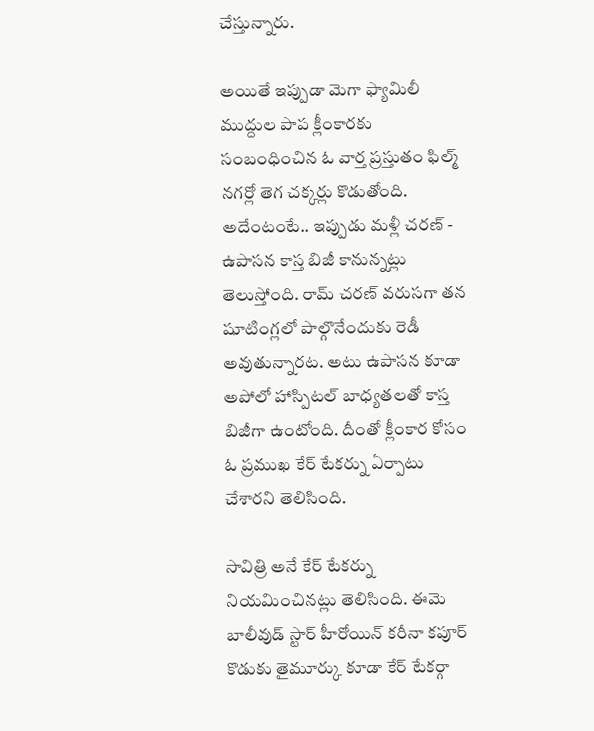చేస్తున్నారు.

అయితే ఇప్పుడా మెగా ఫ్యామిలీ ముద్దుల పాప క్లీంకారకు సంబంధించిన ఓ వార్త ప్రస్తుతం ఫిల్మ్ నగర్లో తెగ చక్కర్లు కొడుతోంది. అదేంటంటే.. ఇప్పుడు మళ్లీ చరణ్ - ఉపాసన కాస్త బిజీ కానున్నట్లు తెలుస్తోంది. రామ్ చరణ్ వరుసగా తన షూటింగ్లలో పాల్గొనేందుకు రెడీ అవుతున్నారట. అటు ఉపాసన కూడా అపోలో హాస్పిటల్ బాధ్యతలతో కాస్త బిజీగా ఉంటోంది. దీంతో క్లీంకార కోసం ఓ ప్రముఖ కేర్ టేకర్ను ఏర్పాటు చేశారని తెలిసింది.

సావిత్రి అనే కేర్ టేకర్ను నియమించినట్లు తెలిసింది. ఈమె బాలీవుడ్ స్టార్ హీరోయిన్ కరీనా కపూర్ కొడుకు తైమూర్కు కూడా కేర్ టేకర్గా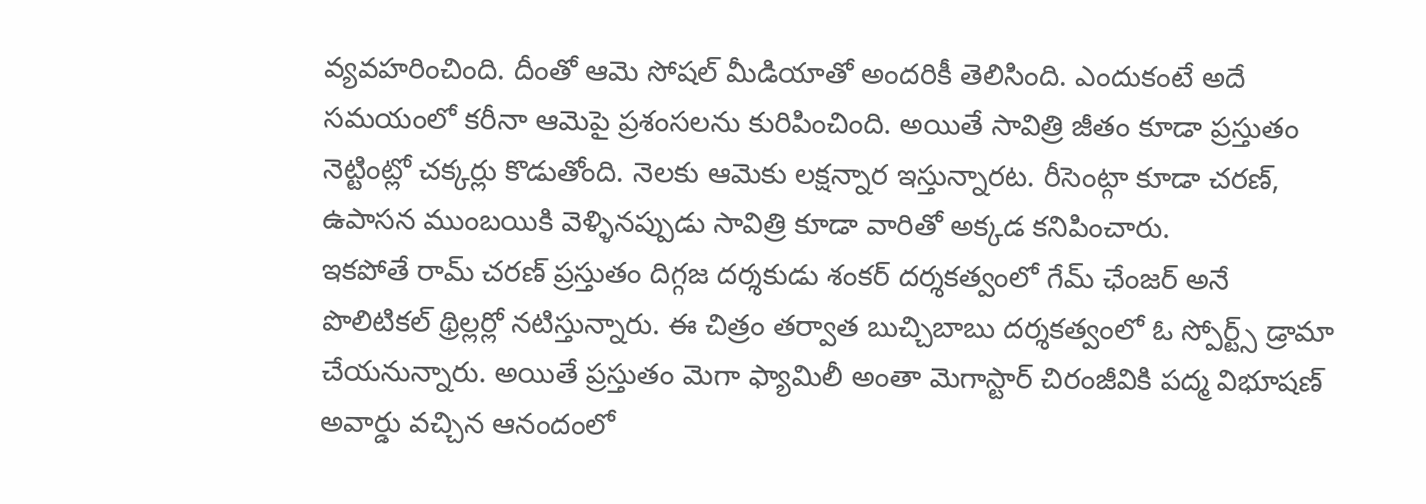వ్యవహరించింది. దీంతో ఆమె సోషల్ మీడియాతో అందరికీ తెలిసింది. ఎందుకంటే అదే సమయంలో కరీనా ఆమెపై ప్రశంసలను కురిపించింది. అయితే సావిత్రి జీతం కూడా ప్రస్తుతం నెట్టింట్లో చక్కర్లు కొడుతోంది. నెలకు ఆమెకు లక్షన్నార ఇస్తున్నారట. రీసెంట్గా కూడా చరణ్, ఉపాసన ముంబయికి వెళ్ళినప్పుడు సావిత్రి కూడా వారితో అక్కడ కనిపించారు.
ఇకపోతే రామ్ చరణ్ ప్రస్తుతం దిగ్గజ దర్శకుడు శంకర్ దర్శకత్వంలో గేమ్ ఛేంజర్ అనే పొలిటికల్ థ్రిల్లర్లో నటిస్తున్నారు. ఈ చిత్రం తర్వాత బుచ్చిబాబు దర్శకత్వంలో ఓ స్పోర్ట్స్ డ్రామా చేయనున్నారు. అయితే ప్రస్తుతం మెగా ఫ్యామిలీ అంతా మెగాస్టార్ చిరంజీవికి పద్మ విభూషణ్ అవార్డు వచ్చిన ఆనందంలో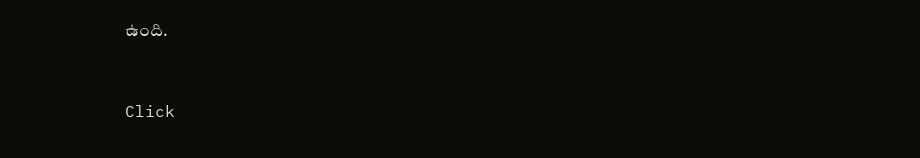ఉంది.


Click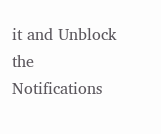it and Unblock the Notifications